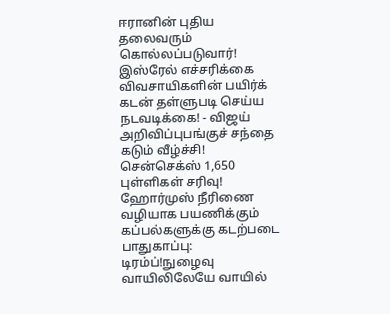ஈரானின் புதிய தலைவரும் கொல்லப்படுவார்! இஸ்ரேல் எச்சரிக்கை விவசாயிகளின் பயிர்க் கடன் தள்ளுபடி செய்ய நடவடிக்கை! - விஜய் அறிவிப்புபங்குச் சந்தை கடும் வீழ்ச்சி! சென்செக்ஸ் 1,650 புள்ளிகள் சரிவு! ஹோர்முஸ் நீரிணை வழியாக பயணிக்கும் கப்பல்களுக்கு கடற்படை பாதுகாப்பு: டிரம்ப்!நுழைவு வாயிலிலேயே வாயில்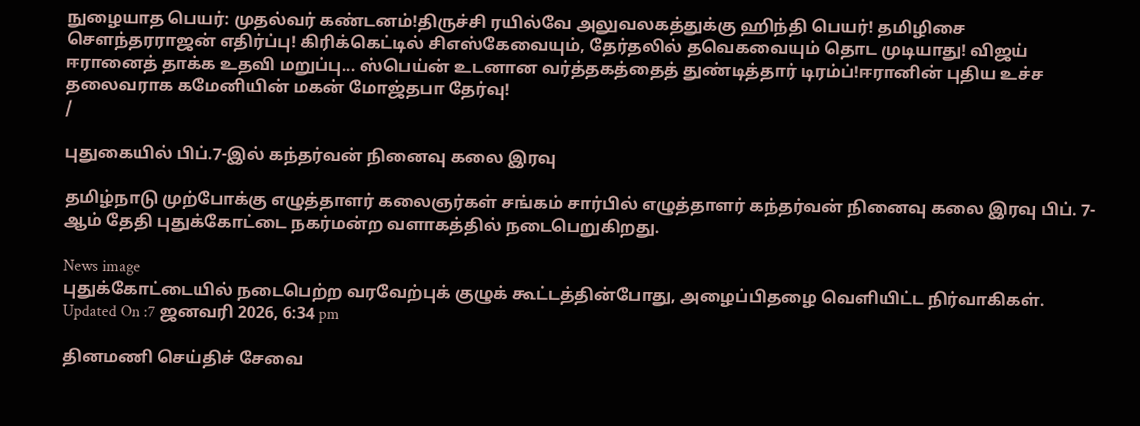நுழையாத பெயர்: முதல்வர் கண்டனம்!திருச்சி ரயில்வே அலுவலகத்துக்கு ஹிந்தி பெயர்! தமிழிசை செளந்தரராஜன் எதிர்ப்பு! கிரிக்கெட்டில் சிஎஸ்கேவையும், தேர்தலில் தவெகவையும் தொட முடியாது! விஜய் ஈரானைத் தாக்க உதவி மறுப்பு... ஸ்பெய்ன் உடனான வர்த்தகத்தைத் துண்டித்தார் டிரம்ப்!ஈரானின் புதிய உச்ச தலைவராக கமேனியின் மகன் மோஜ்தபா தேர்வு!
/

புதுகையில் பிப்.7-இல் கந்தர்வன் நினைவு கலை இரவு

தமிழ்நாடு முற்போக்கு எழுத்தாளர் கலைஞர்கள் சங்கம் சார்பில் எழுத்தாளர் கந்தர்வன் நினைவு கலை இரவு பிப். 7-ஆம் தேதி புதுக்கோட்டை நகர்மன்ற வளாகத்தில் நடைபெறுகிறது.

News image
புதுக்கோட்டையில் நடைபெற்ற வரவேற்புக் குழுக் கூட்டத்தின்போது, அழைப்பிதழை வெளியிட்ட நிர்வாகிகள்.
Updated On :7 ஜனவரி 2026, 6:34 pm

தினமணி செய்திச் சேவை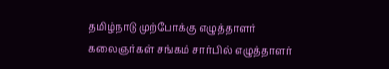தமிழ்நாடு முற்போக்கு எழுத்தாளர் கலைஞர்கள் சங்கம் சார்பில் எழுத்தாளர்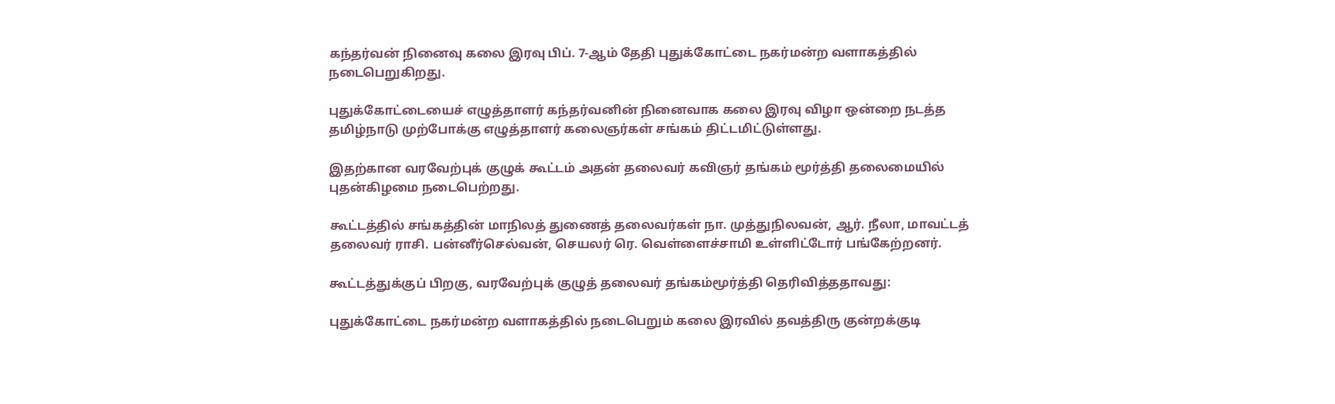கந்தர்வன் நினைவு கலை இரவு பிப். 7-ஆம் தேதி புதுக்கோட்டை நகர்மன்ற வளாகத்தில் நடைபெறுகிறது.

புதுக்கோட்டையைச் எழுத்தாளர் கந்தர்வனின் நினைவாக கலை இரவு விழா ஒன்றை நடத்த தமிழ்நாடு முற்போக்கு எழுத்தாளர் கலைஞர்கள் சங்கம் திட்டமிட்டுள்ளது.

இதற்கான வரவேற்புக் குழுக் கூட்டம் அதன் தலைவர் கவிஞர் தங்கம் மூர்த்தி தலைமையில் புதன்கிழமை நடைபெற்றது.

கூட்டத்தில் சங்கத்தின் மாநிலத் துணைத் தலைவர்கள் நா. முத்துநிலவன், ஆர். நீலா, மாவட்டத் தலைவர் ராசி. பன்னீர்செல்வன், செயலர் ரெ. வெள்ளைச்சாமி உள்ளிட்டோர் பங்கேற்றனர்.

கூட்டத்துக்குப் பிறகு, வரவேற்புக் குழுத் தலைவர் தங்கம்மூர்த்தி தெரிவித்ததாவது:

புதுக்கோட்டை நகர்மன்ற வளாகத்தில் நடைபெறும் கலை இரவில் தவத்திரு குன்றக்குடி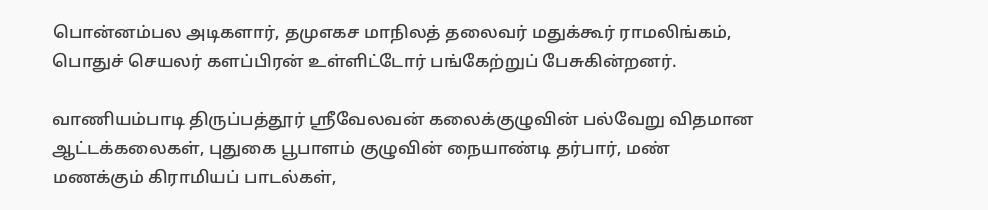பொன்னம்பல அடிகளார், தமுஎகச மாநிலத் தலைவர் மதுக்கூர் ராமலிங்கம், பொதுச் செயலர் களப்பிரன் உள்ளிட்டோர் பங்கேற்றுப் பேசுகின்றனர்.

வாணியம்பாடி திருப்பத்தூர் ஸ்ரீவேலவன் கலைக்குழுவின் பல்வேறு விதமான ஆட்டக்கலைகள், புதுகை பூபாளம் குழுவின் நையாண்டி தர்பார், மண் மணக்கும் கிராமியப் பாடல்கள்,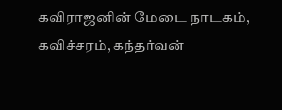கவிராஜனின் மேடை நாடகம், கவிச்சரம், கந்தர்வன்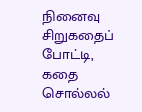நினைவு சிறுகதைப் போட்டி, கதை சொல்லல்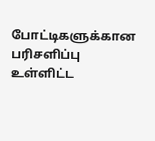போட்டிகளுக்கான பரிசளிப்பு உள்ளிட்ட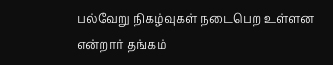பல்வேறு நிகழ்வுகள் நடைபெற உள்ளன என்றார் தங்கம்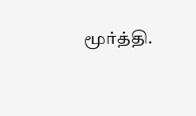மூர்த்தி.